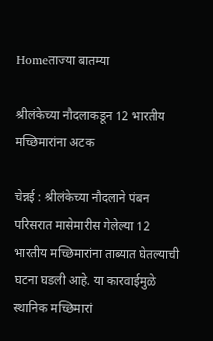Homeताज्या बातम्या

श्रीलंकेच्या नौदलाकडून 12 भारतीय मच्छिमारांना अटक

चेन्नई : श्रीलंकेच्या नौदलाने पंबन परिसरात मासेमारीस गेलेल्या 12 भारतीय मच्छिमारांना ताब्यात घेतल्याची घटना घडली आहे. या कारवाईमुळे स्थानिक मच्छिमारां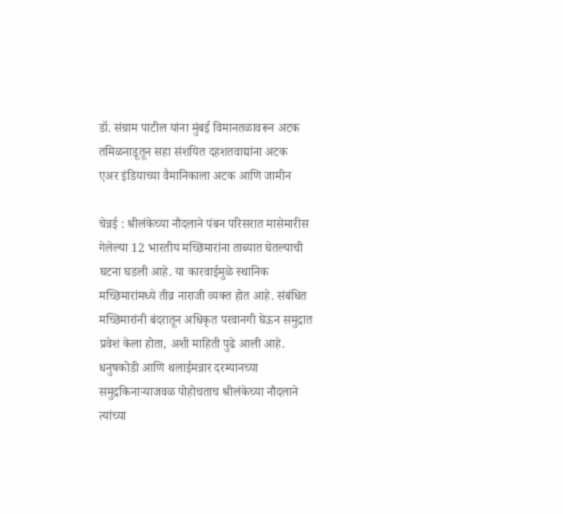डॉ. संग्राम पाटील यांना मुंबई विमानतळावरून अटक
तमिळनाडूतून सहा संशयित दहशतवाद्यांना अटक
एअर इंडियाच्या वैमानिकाला अटक आणि जामीन

चेन्नई : श्रीलंकेच्या नौदलाने पंबन परिसरात मासेमारीस गेलेल्या 12 भारतीय मच्छिमारांना ताब्यात घेतल्याची घटना घडली आहे. या कारवाईमुळे स्थानिक मच्छिमारांमध्ये तीव्र नाराजी व्यक्त होत आहे. संबंधित मच्छिमारांनी बंदरातून अधिकृत परवानगी घेऊन समुद्रात प्रवेश केला होता, अशी माहिती पुढे आली आहे.
धनुषकोडी आणि थलाईमन्नार दरम्यानच्या समुद्रकिनार्‍याजवळ पोहोचताच श्रीलंकेच्या नौदलाने त्यांच्या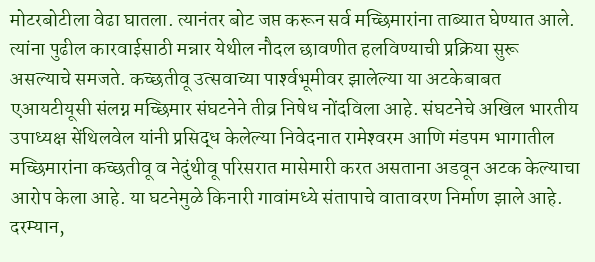मोटरबोटीला वेढा घातला. त्यानंतर बोट जप्त करून सर्व मच्छिमारांना ताब्यात घेण्यात आले. त्यांना पुढील कारवाईसाठी मन्नार येथील नौदल छावणीत हलविण्याची प्रक्रिया सुरू असल्याचे समजते. कच्छतीवू उत्सवाच्या पार्श्‍वभूमीवर झालेल्या या अटकेबाबत एआयटीयूसी संलग्न मच्छिमार संघटनेने तीव्र निषेध नोंदविला आहे. संघटनेचे अखिल भारतीय उपाध्यक्ष सेंथिलवेल यांनी प्रसिद्ध केलेल्या निवेदनात रामेश्‍वरम आणि मंडपम भागातील मच्छिमारांना कच्छतीवू व नेदुंथीवू परिसरात मासेमारी करत असताना अडवून अटक केल्याचा आरोप केला आहे. या घटनेमुळे किनारी गावांमध्ये संतापाचे वातावरण निर्माण झाले आहे. दरम्यान,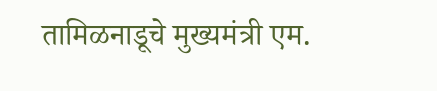तामिळनाडूचे मुख्यमंत्री एम.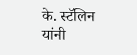के. स्टॅलिन यांनी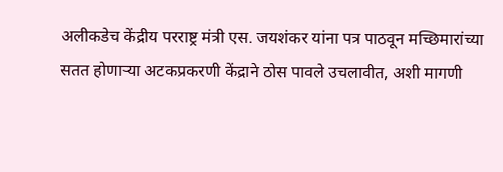अलीकडेच केंद्रीय परराष्ट्र मंत्री एस. जयशंकर यांना पत्र पाठवून मच्छिमारांच्या सतत होणार्‍या अटकप्रकरणी केंद्राने ठोस पावले उचलावीत, अशी मागणी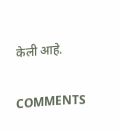केली आहे.

COMMENTS